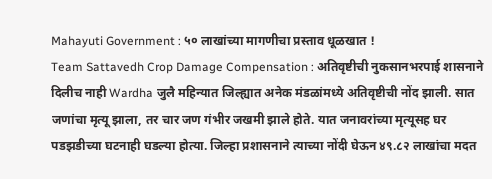Mahayuti Government : ५० लाखांच्या मागणीचा प्रस्ताव धूळखात !
Team Sattavedh Crop Damage Compensation : अतिवृष्टीची नुकसानभरपाई शासनाने दिलीच नाही Wardha जुलै महिन्यात जिल्ह्यात अनेक मंडळांमध्ये अतिवृष्टीची नोंद झाली. सात जणांचा मृत्यू झाला, तर चार जण गंभीर जखमी झाले होते. यात जनावरांच्या मृत्यूसह घर पडझडीच्या घटनाही घडल्या होत्या. जिल्हा प्रशासनाने त्याच्या नोंदी घेऊन ४९.८२ लाखांचा मदत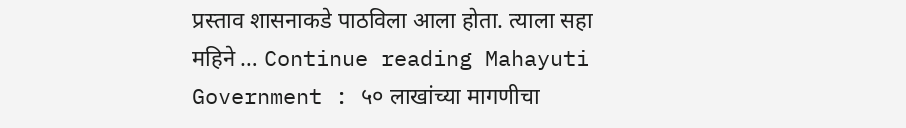प्रस्ताव शासनाकडे पाठविला आला होता. त्याला सहा महिने … Continue reading Mahayuti Government : ५० लाखांच्या मागणीचा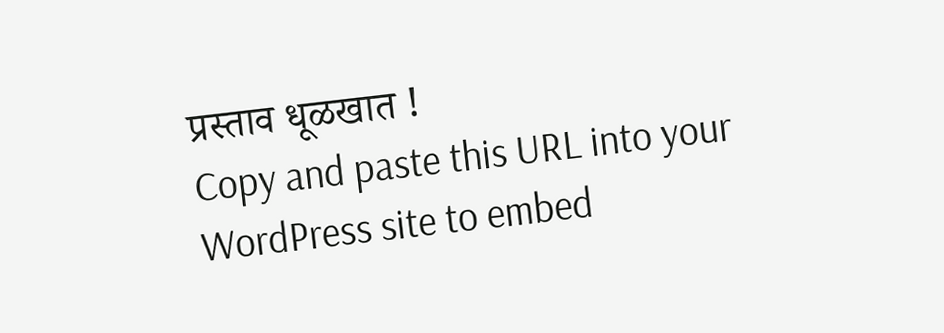प्रस्ताव धूळखात !
Copy and paste this URL into your WordPress site to embed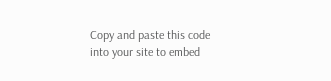Copy and paste this code into your site to embed